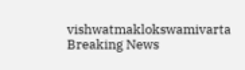vishwatmaklokswamivarta
Breaking News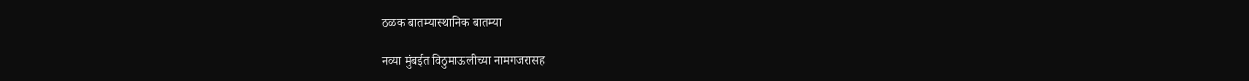ठळक बातम्यास्थानिक बातम्या

नव्या मुंबईत विठुमाऊलीच्या नामगजरासह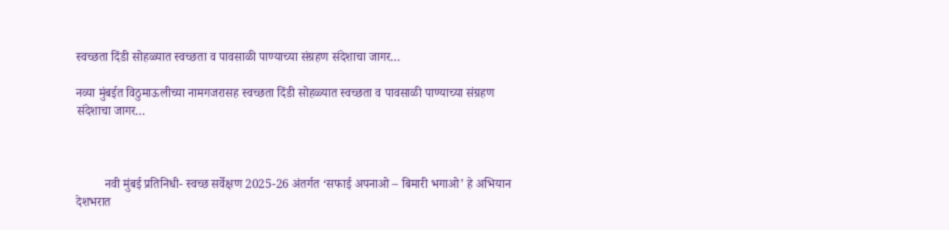स्वच्छता दिंडी सोहळ्यात स्वच्छता व पावसाळी पाण्याच्या संग्रहण संदेशाचा जागर…

नव्या मुंबईत विठुमाऊलीच्या नामगजरासह स्वच्छता दिंडी सोहळ्यात स्वच्छता व पावसाळी पाण्याच्या संग्रहण संदेशाचा जागर…



         नवी मुंबई प्रतिनिधी- स्वच्छ सर्वेक्षण 2025-26 अंतर्गत ‘सफाई अपनाओ – बिमारी भगाओ’ हे अभियान देशभरात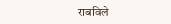राबविले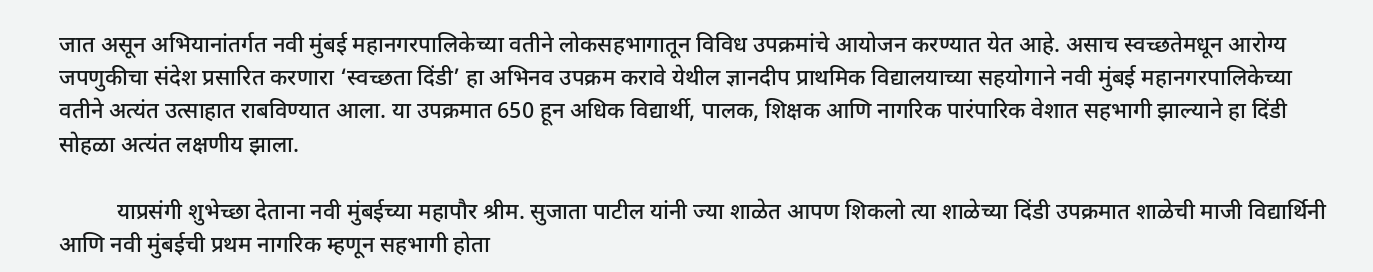जात असून अभियानांतर्गत नवी मुंबई महानगरपालिकेच्या वतीने लोकसहभागातून विविध उपक्रमांचे आयोजन करण्यात येत आहे. असाच स्वच्छतेमधून आरोग्य जपणुकीचा संदेश प्रसारित करणारा ‘स्वच्छता दिंडी’ हा अभिनव उपक्रम करावे येथील ज्ञानदीप प्राथमिक विद्यालयाच्या सहयोगाने नवी मुंबई महानगरपालिकेच्या वतीने अत्यंत उत्साहात राबविण्यात आला. या उपक्रमात 650 हून अधिक विद्यार्थी, पालक, शिक्षक आणि नागरिक पारंपारिक वेशात सहभागी झाल्याने हा दिंडी सोहळा अत्यंत लक्षणीय झाला.

          याप्रसंगी शुभेच्छा देताना नवी मुंबईच्या महापौर श्रीम. सुजाता पाटील यांनी ज्या शाळेत आपण शिकलो त्या शाळेच्या दिंडी उपक्रमात शाळेची माजी विद्यार्थिनी आणि नवी मुंबईची प्रथम नागरिक म्हणून सहभागी होता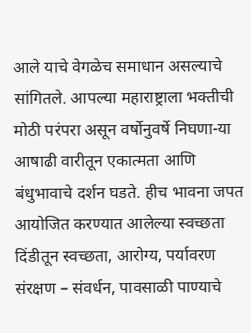आले याचे वेगळेच समाधान असल्याचे सांगितले. आपल्या महाराष्ट्राला भक्तीची मोठी परंपरा असून वर्षोनुवर्षे निघणा-या आषाढी वारीतून एकात्मता आणि बंधुभावाचे दर्शन घडते. हीच भावना जपत आयोजित करण्यात आलेल्या स्वच्छता दिंडीतून स्वच्छता, आरोग्य, पर्यावरण संरक्षण – संवर्धन, पावसाळी पाण्याचे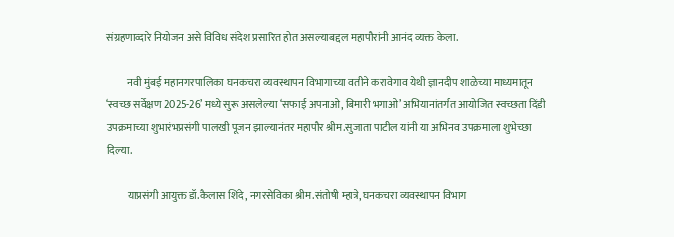संग्रहणाव्दारे नियोजन असे विविध संदेश प्रसारित होत असल्याबद्दल महापौरांनी आनंद व्यक्त केला.

          नवी मुंबई महानगरपालिका घनकचरा व्यवस्थापन विभागाच्या वतीने करावेगाव येथी ज्ञानदीप शाळेच्या माध्यमातून ‘स्वच्छ सर्वेक्षण 2025-26’ मध्ये सुरू असलेल्या ‘सफाई अपनाओ, बिमारी भगाओ’ अभियानांतर्गत आयोजित स्वच्छता दिंडी उपक्रमाच्या शुभारंभप्रसंगी पालखी पूजन झाल्यानंतर महापौर श्रीम.सुजाता पाटील यांनी या अभिनव उपक्रमाला शुभेच्छा दिल्या.

          याप्रसंगी आयुक्त डॉ.कैलास शिंदे, नगरसेविका श्रीम.संतोषी म्हात्रे, घनकचरा व्यवस्थापन विभाग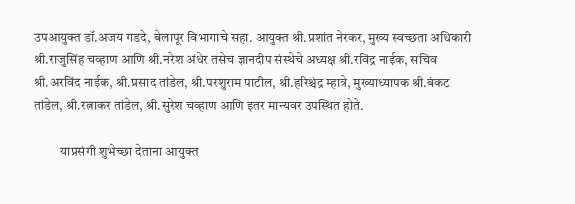उपआयुक्त डॉ.अजय गडदे, बेलापूर विभागाचे सहा. आयुक्त श्री.प्रशांत नेरकर, मुख्य स्वच्छता अधिकारी श्री.राजुसिंह चव्हाण आणि श्री.नरेश अंधेर तसेच ज्ञानदीप संस्थेचे अध्यक्ष श्री.रविंद्र नाईक, सचिव श्री.अरविंद नाईक, श्री.प्रसाद तांडेल, श्री.परशुराम पाटील, श्री.हरिश्चंद्र म्हात्रे, मुख्याध्यापक श्री.बंकट तांडेल, श्री.रत्नाकर तांडेल, श्री.सुरेश चव्हाण आणि इतर मान्यवर उपस्थित होते.

          याप्रसंगी शुभेच्छा देताना आयुक्त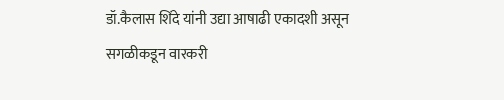डॉ.कैलास शिंदे यांनी उद्या आषाढी एकादशी असून सगळीकडून वारकरी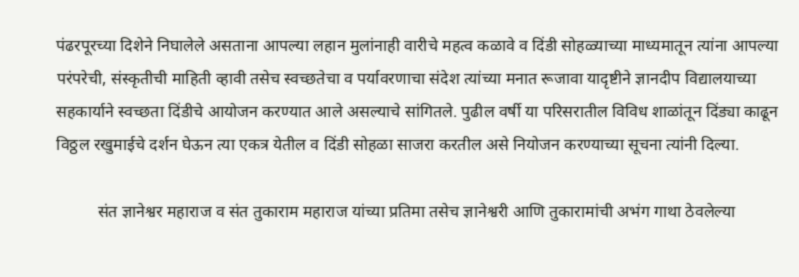पंढरपूरच्या दिशेने निघालेले असताना आपल्या लहान मुलांनाही वारीचे महत्व कळावे व दिंडी सोहळ्याच्या माध्यमातून त्यांना आपल्या परंपरेची, संस्कृतीची माहिती व्हावी तसेच स्वच्छतेचा व पर्यावरणाचा संदेश त्यांच्या मनात रूजावा यादृष्टीने ज्ञानदीप विद्यालयाच्या सहकार्याने स्वच्छता दिंडीचे आयोजन करण्यात आले असल्याचे सांगितले. पुढील वर्षी या परिसरातील विविध शाळांतून दिंड्या काढून विठ्ठल रखुमाईचे दर्शन घेऊन त्या एकत्र येतील व दिंडी सोहळा साजरा करतील असे नियोजन करण्याच्या सूचना त्यांनी दिल्या.

          संत ज्ञानेश्वर महाराज व संत तुकाराम महाराज यांच्या प्रतिमा तसेच ज्ञानेश्वरी आणि तुकारामांची अभंग गाथा ठेवलेल्या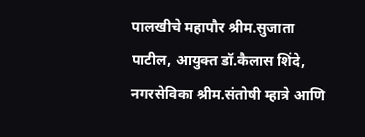पालखीचे महापौर श्रीम.सुजाता पाटील, आयुक्त डॉ.कैलास शिंदे, नगरसेविका श्रीम.संतोषी म्हात्रे आणि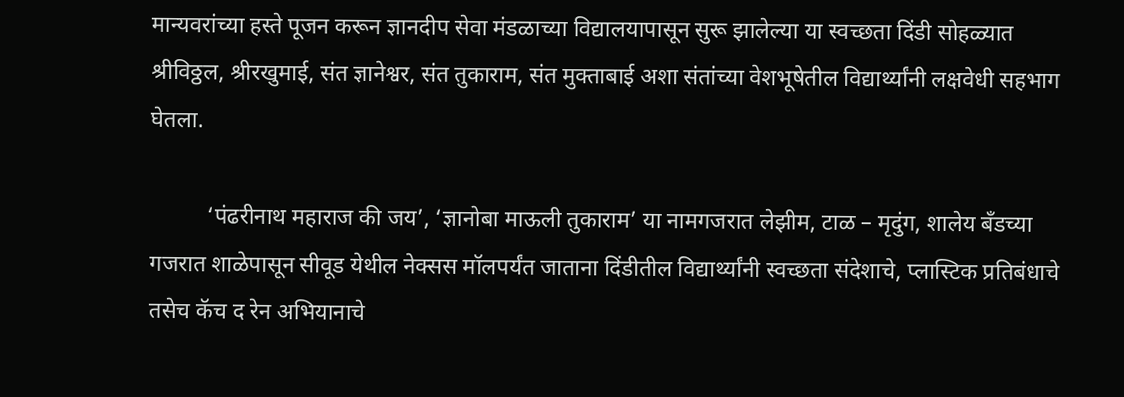मान्यवरांच्या हस्ते पूजन करून ज्ञानदीप सेवा मंडळाच्या विद्यालयापासून सुरू झालेल्या या स्वच्छता दिंडी सोहळ्यात श्रीविठ्ठल, श्रीरखुमाई, संत ज्ञानेश्वर, संत तुकाराम, संत मुक्ताबाई अशा संतांच्या वेशभूषेतील विद्यार्थ्यांनी लक्षवेधी सहभाग घेतला.

          ‘पंढरीनाथ महाराज की जय’, ‘ज्ञानोबा माऊली तुकाराम’ या नामगजरात लेझीम, टाळ – मृदुंग, शालेय बँडच्या गजरात शाळेपासून सीवूड येथील नेक्सस मॉलपर्यंत जाताना दिंडीतील विद्यार्थ्यांनी स्वच्छता संदेशाचे, प्लास्टिक प्रतिबंधाचे तसेच कॅच द रेन अभियानाचे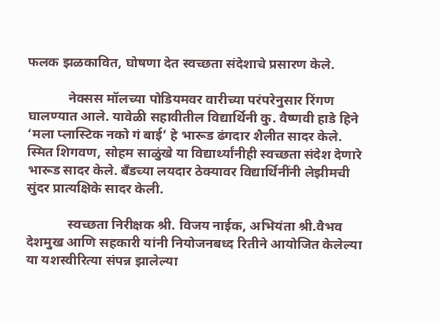फलक झळकावित, घोषणा देत स्वच्छता संदेशाचे प्रसारण केले.

            नेक्सस मॉलच्या पोडियमवर वारीच्या परंपरेनुसार रिंगण घालण्यात आले. यावेळी सहावीतील विद्यार्थिनी कु. वैष्णवी हाडे हिने ‘मला प्लास्टिक नको गं बाई’ हे भारूड ढंगदार शैलीत सादर केले. स्मित शिगवण, सोहम साळुंखे या विद्यार्थ्यांनीही स्वच्छता संदेश देणारे भारूड सादर केले. बँडच्या लयदार ठेक्यावर विद्यार्थिनींनी लेझीमची सुंदर प्रात्यक्षिके सादर केली.

            स्वच्छता निरीक्षक श्री. विजय नाईक, अभियंता श्री.वैभव देशमुख आणि सहकारी यांनी नियोजनबध्द रितीने आयोजित केलेल्या या यशस्वीरित्या संपन्न झालेल्या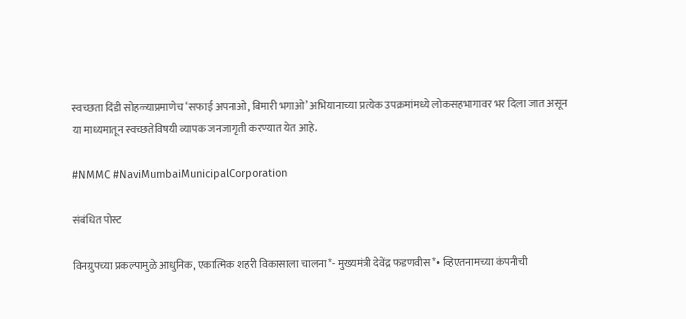स्वच्छता दिंडी सोहळ्याप्रमाणेच ‘सफाई अपनाओ, बिमारी भगाओ’ अभियानाच्या प्रत्येक उपक्रमांमध्ये लोकसहभागावर भर दिला जात असून या माध्यमातून स्वच्छतेविषयी व्यापक जनजागृती करण्यात येत आहे.

#NMMC #NaviMumbaiMunicipalCorporation

संबंधित पोस्ट

विनग्रुपच्या प्रकल्पामुळे आधुनिक, एकात्मिक शहरी विकासाला चालना*- मुख्यमंत्री देवेंद्र फडणवीस*• व्हिएतनामच्या कंपनीची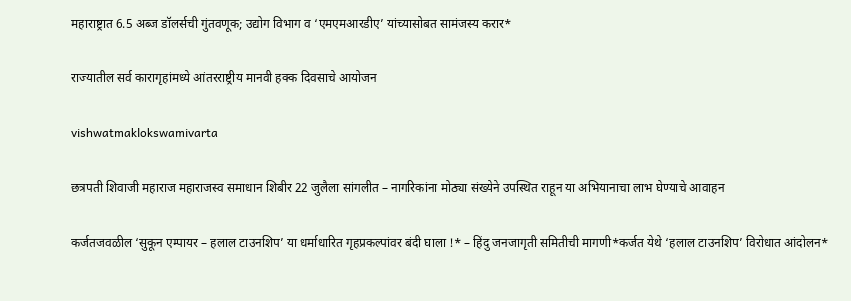महाराष्ट्रात 6.5 अब्ज डॉलर्सची गुंतवणूक; उद्योग विभाग व ‘एमएमआरडीए’ यांच्यासोबत सामंजस्य करार*

राज्यातील सर्व कारागृहांमध्ये आंतरराष्ट्रीय मानवी हक्क दिवसाचे आयोजन

vishwatmaklokswamivarta

छत्रपती शिवाजी महाराज महाराजस्व समाधान शिबीर 22 जुलैला सांगलीत – नागरिकांना मोठ्या संख्येने उपस्थित राहून या अभियानाचा लाभ घेण्याचे आवाहन

कर्जतजवळील ‘सुकून एम्पायर – हलाल टाउनशिप’ या धर्माधारित गृहप्रकल्पांवर बंदी घाला !* – हिंदु जनजागृती समितीची मागणी*कर्जत येथे ‘हलाल टाउनशिप’ विरोधात आंदोलन*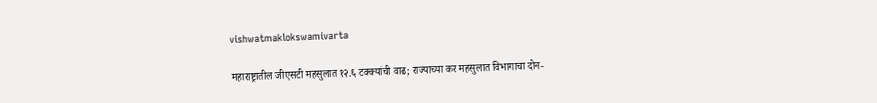vishwatmaklokswamivarta

महाराष्ट्रातील जीएसटी महसुलात १२.६ टक्क्यांची वाढ; राज्याच्या कर महसुलात विभागाचा दोन-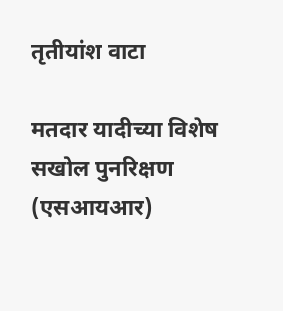तृतीयांश वाटा

मतदार यादीच्या विशेष सखोल पुनरिक्षण (एसआयआर)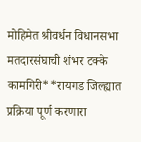मोहिमेत श्रीवर्धन विधानसभा मतदारसंघाची शंभर टक्के कामगिरी**रायगड जिल्ह्यात प्रक्रिया पूर्ण करणारा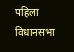पहिला विधानसभा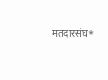मतदारसंघ*